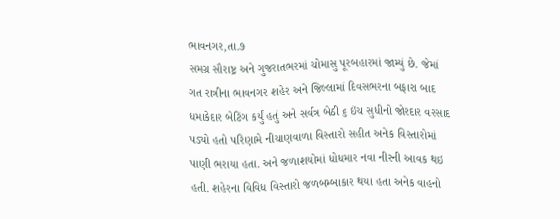ભાવનગર,તા.૭
સમગ્ર સૌરાષ્ટ્ર અને ગુજરાતભરમાં ચોમાસુ પૂરબહારમાં જામ્યું છે. જેમાં ગત રાત્રીના ભાવનગર શહેર અને જિલ્લામાં દિવસભરના બફારા બાદ ધમાકેદાર બેટિંગ કર્યું હતું અને સર્વત્ર બેઠી ૬ ઇંચ સુધીનો જોરદાર વરસાદ પડ્યો હતો પરિણામે નીચાણવાળા વિસ્તારો સહીત અનેક વિસ્તારોમાં પાણી ભરાયા હતા. અને જળાશયોમાં ધોધમાર નવા નીરની આવક થઇ હતી. શહેરના વિવિધ વિસ્તારો જળબમ્બાકાર થયા હતા અનેક વાહનો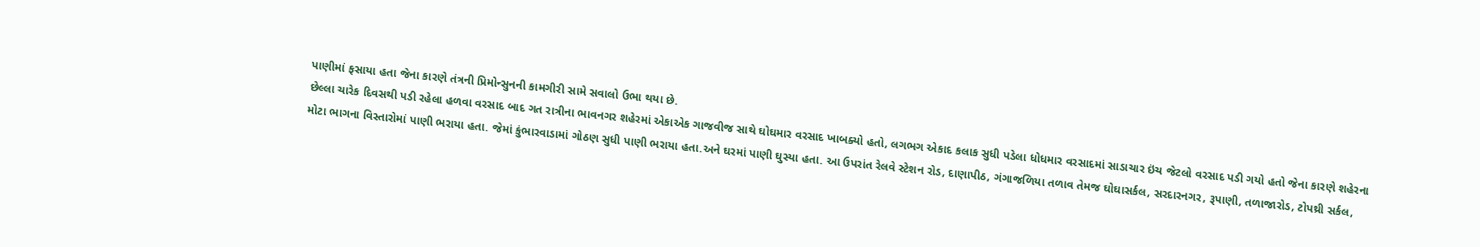પાણીમાં ફસાયા હતા જેના કારણે તંત્રની પ્રિમોન્સુનની કામગીરી સામે સવાલો ઉભા થયા છે.
છેલ્લા ચારેક દિવસથી પડી રહેલા હળવા વરસાદ બાદ ગત રાત્રીના ભાવનગર શહેરમાં એકાએક ગાજવીજ સાથે ઘોઘમાર વરસાદ ખાબક્યો હતો, લગભગ એકાદ કલાક સુધી પડેલા ધોધમાર વરસાદમાં સાડાચાર ઇંચ જેટલો વરસાદ પડી ગયો હતો જેના કારણે શહેરના મોટા ભાગના વિસ્તારોમાં પાણી ભરાયા હતા. જેમાં કુંભારવાડામાં ગોઠણ સુધી પાણી ભરાયા હતા.અને ઘરમાં પાણી ઘુસ્યા હતા. આ ઉપરાંત રેલવે સ્ટેશન રોડ, દાણાપીઠ, ગંગાજળિયા તળાવ તેમજ ઘોઘાસર્કલ, સરદારનગર, રૂપાણી, તળાજારોડ, ટોપથ્રી સર્કલ,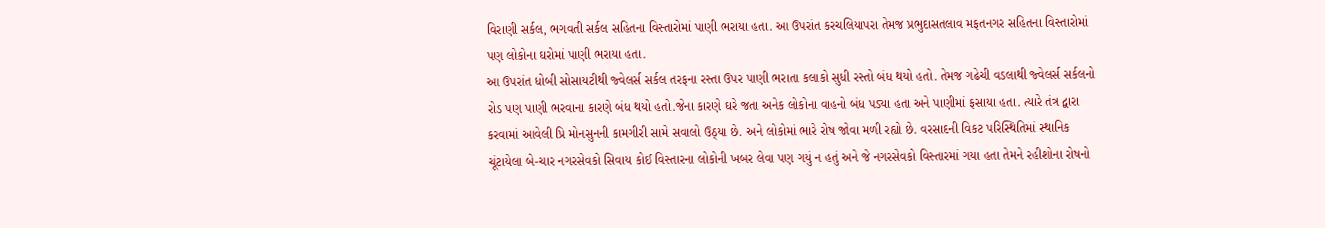વિરાણી સર્કલ, ભગવતી સર્કલ સહિતના વિસ્તારોમાં પાણી ભરાયા હતા. આ ઉપરાંત કરચલિયાપરા તેમજ પ્રભુદાસતલાવ મફતનગર સહિતના વિસ્તારોમાં પણ લોકોના ઘરોમાં પાણી ભરાયા હતા.
આ ઉપરાંત ધોબી સોસાયટીથી જ્વેલર્સ સર્કલ તરફના રસ્તા ઉપર પાણી ભરાતા કલાકો સુધી રસ્તો બંધ થયો હતો. તેમજ ગઢેચી વડલાથી જ્વેલર્સ સર્કલનો રોડ પણ પાણી ભરવાના કારણે બંધ થયો હતો.જેના કારણે ઘરે જતા અનેક લોકોના વાહનો બંધ પડ્યા હતા અને પાણીમાં ફસાયા હતા. ત્યારે તંત્ર દ્વારા કરવામાં આવેલી પ્રિ મોનસુનની કામગીરી સામે સવાલો ઉઠ્યા છે. અને લોકોમાં ભારે રોષ જોવા મળી રહ્યો છે. વરસાદની વિકટ પરિસ્થિતિમાં સ્થાનિક ચૂંટાયેલા બે-ચાર નગરસેવકો સિવાય કોઈ વિસ્તારના લોકોની ખબર લેવા પણ ગયું ન હતું અને જે નગરસેવકો વિસ્તારમાં ગયા હતા તેમને રહીશોના રોષનો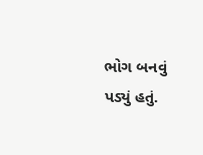ભોગ બનવું પડ્યું હતું.